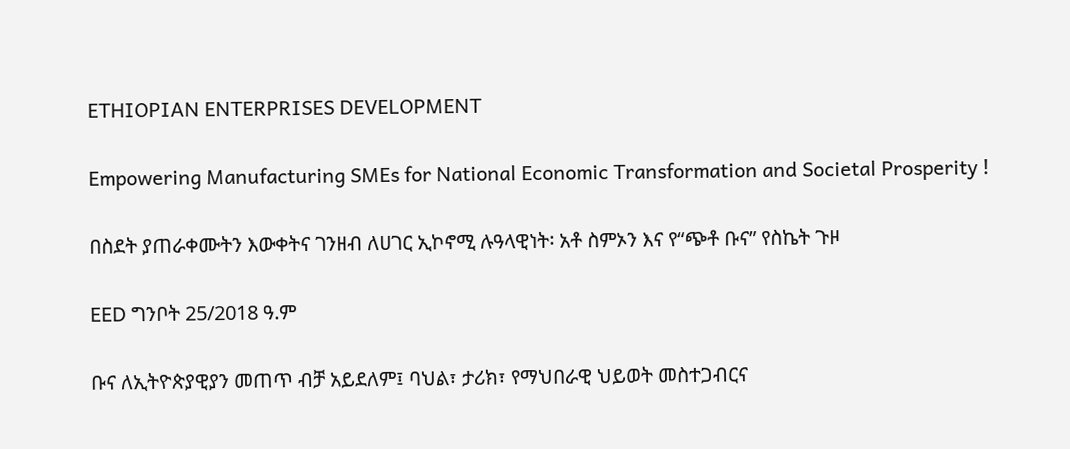ETHIOPIAN ENTERPRISES DEVELOPMENT

Empowering Manufacturing SMEs for National Economic Transformation and Societal Prosperity !

በስደት ያጠራቀሙትን እውቀትና ገንዘብ ለሀገር ኢኮኖሚ ሉዓላዊነት፡ አቶ ስምኦን እና የ“ጭቶ ቡና” የስኬት ጉዞ

EED ግንቦት 25/2018 ዓ.ም

ቡና ለኢትዮጵያዊያን መጠጥ ብቻ አይደለም፤ ባህል፣ ታሪክ፣ የማህበራዊ ህይወት መስተጋብርና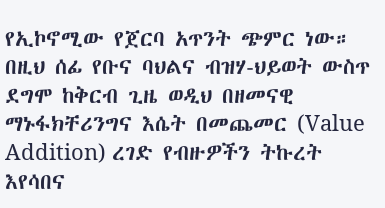የኢኮኖሚው የጀርባ አጥንት ጭምር ነው። በዚህ ሰፊ የቡና ባህልና ብዝሃ-ህይወት ውስጥ ደግሞ ከቅርብ ጊዜ ወዲህ በዘመናዊ ማኑፋክቸሪንግና እሴት በመጨመር (Value Addition) ረገድ የብዙዎችን ትኩረት እየሳበና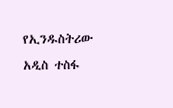የኢንዱስትሪው አዲስ ተስፋ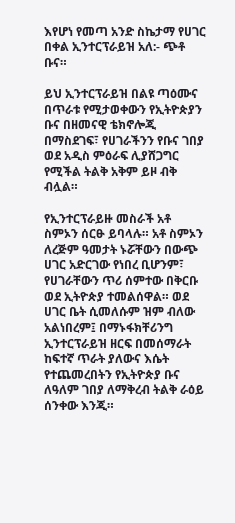እየሆነ የመጣ አንድ ስኬታማ የሀገር በቀል ኢንተርፕራይዝ አለ:- ጭቶ ቡና።

ይህ ኢንተርፕራይዝ በልዩ ጣዕሙና በጥራቱ የሚታወቀውን የኢትዮጵያን ቡና በዘመናዊ ቴክኖሎጂ በማስደገፍ፣ የሀገራችንን የቡና ገበያ ወደ አዲስ ምዕራፍ ሊያሸጋግር የሚችል ትልቅ አቅም ይዞ ብቅ ብሏል።

የኢንተርፕራይዙ መስራች አቶ ስምኦን ሰርፁ ይባላሉ። አቶ ስምኦን ለረጅም ዓመታት ኑሯቸውን በውጭ ሀገር አድርገው የነበረ ቢሆንም፣ የሀገራቸውን ጥሪ ሰምተው በቅርቡ ወደ ኢትዮጵያ ተመልሰዋል። ወደ ሀገር ቤት ሲመለሱም ዝም ብለው አልነበረም፤ በማኑፋክቸሪንግ ኢንተርፕራይዝ ዘርፍ በመሰማራት ከፍተኛ ጥራት ያለውና እሴት የተጨመረበትን የኢትዮጵያ ቡና ለዓለም ገበያ ለማቅረብ ትልቅ ራዕይ ሰንቀው እንጂ።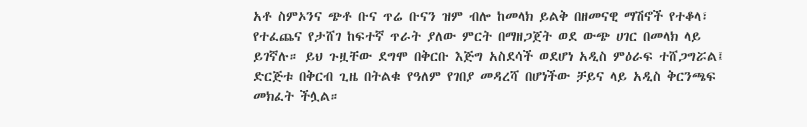አቶ ስምኦንና ጭቶ ቡና ጥሬ ቡናን ዝም ብሎ ከመላክ ይልቅ በዘመናዊ ማሽኖች የተቆላ፣ የተፈጨና የታሸገ ከፍተኛ ጥራት ያለው ምርት በማዘጋጀት ወደ ውጭ ሀገር በመላክ ላይ ይገኛሉ። ይህ ጉዟቸው ደግሞ በቅርቡ እጅግ አስደሳች ወደሆነ አዲስ ምዕራፍ ተሸጋግሯል፤ ድርጅቱ በቅርብ ጊዜ በትልቁ የዓለም የገበያ መዳረሻ በሆነችው ቻይና ላይ አዲስ ቅርንጫፍ መክፈት ችሏል።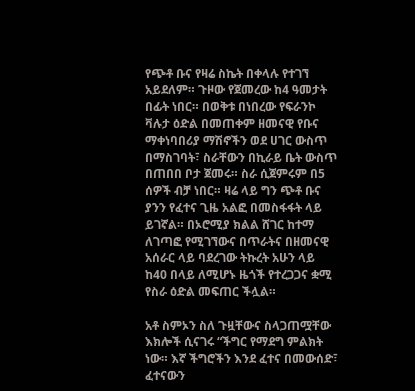የጭቶ ቡና የዛሬ ስኬት በቀላሉ የተገኘ አይደለም። ጉዞው የጀመረው ከ4 ዓመታት በፊት ነበር። በወቅቱ በነበረው የፍራንኮ ቫሉታ ዕድል በመጠቀም ዘመናዊ የቡና ማቀነባበሪያ ማሽኖችን ወደ ሀገር ውስጥ በማስገባት፣ ስራቸውን በኪራይ ቤት ውስጥ በጠበበ ቦታ ጀመሩ። ስራ ሲጀምሩም በ5 ሰዎች ብቻ ነበር። ዛሬ ላይ ግን ጭቶ ቡና ያንን የፈተና ጊዜ አልፎ በመስፋፋት ላይ ይገኛል። በኦሮሚያ ክልል ሸገር ከተማ ለገጣፎ የሚገኘውና በጥራትና በዘመናዊ አሰራር ላይ ባደረገው ትኩረት አሁን ላይ ከ40 በላይ ለሚሆኑ ዜጎች የተረጋጋና ቋሚ የስራ ዕድል መፍጠር ችሏል።

አቶ ስምኦን ስለ ጉዟቸውና ስላጋጠሟቸው እክሎች ሲናገሩ “ችግር የማደግ ምልክት ነው። እኛ ችግሮችን እንደ ፈተና በመውሰድ፣ ፈተናውን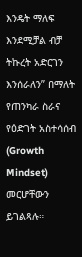እንዴት ማለፍ እንደሚቻል ብቻ ትኩረት አድርገን እንሰራለን” በማለት የጠንካራ ስራና የዕድገት አስተሳሰብ (Growth Mindset) መርሆቸውን ይገልጻሉ።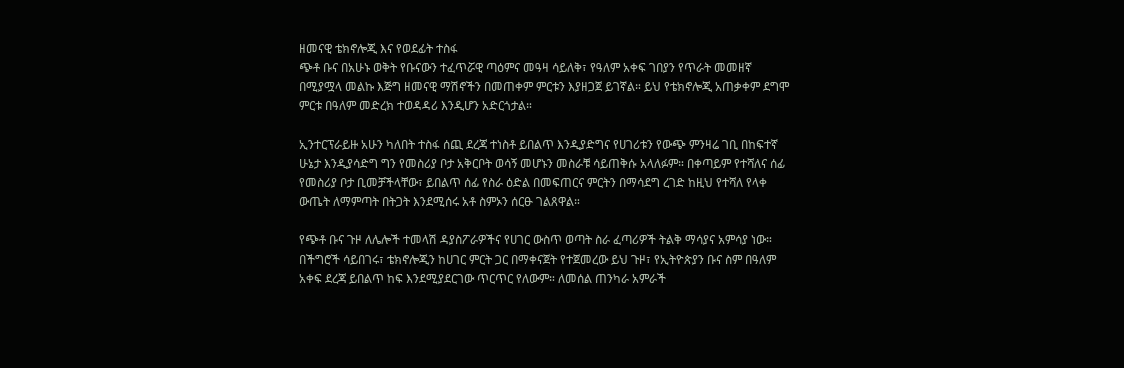ዘመናዊ ቴክኖሎጂ እና የወደፊት ተስፋ
ጭቶ ቡና በአሁኑ ወቅት የቡናውን ተፈጥሯዊ ጣዕምና መዓዛ ሳይለቅ፣ የዓለም አቀፍ ገበያን የጥራት መመዘኛ በሚያሟላ መልኩ እጅግ ዘመናዊ ማሽኖችን በመጠቀም ምርቱን እያዘጋጀ ይገኛል። ይህ የቴክኖሎጂ አጠቃቀም ደግሞ ምርቱ በዓለም መድረክ ተወዳዳሪ እንዲሆን አድርጎታል።

ኢንተርፕራይዙ አሁን ካለበት ተስፋ ሰጪ ደረጃ ተነስቶ ይበልጥ እንዲያድግና የሀገሪቱን የውጭ ምንዛሬ ገቢ በከፍተኛ ሁኔታ እንዲያሳድግ ግን የመስሪያ ቦታ አቅርቦት ወሳኝ መሆኑን መስራቹ ሳይጠቅሱ አላለፉም። በቀጣይም የተሻለና ሰፊ የመስሪያ ቦታ ቢመቻችላቸው፣ ይበልጥ ሰፊ የስራ ዕድል በመፍጠርና ምርትን በማሳደግ ረገድ ከዚህ የተሻለ የላቀ ውጤት ለማምጣት በትጋት እንደሚሰሩ አቶ ስምኦን ሰርፁ ገልጸዋል።

የጭቶ ቡና ጉዞ ለሌሎች ተመላሽ ዳያስፖራዎችና የሀገር ውስጥ ወጣት ስራ ፈጣሪዎች ትልቅ ማሳያና አምሳያ ነው። በችግሮች ሳይበገሩ፣ ቴክኖሎጂን ከሀገር ምርት ጋር በማቀናጀት የተጀመረው ይህ ጉዞ፣ የኢትዮጵያን ቡና ስም በዓለም አቀፍ ደረጃ ይበልጥ ከፍ እንደሚያደርገው ጥርጥር የለውም። ለመሰል ጠንካራ አምራች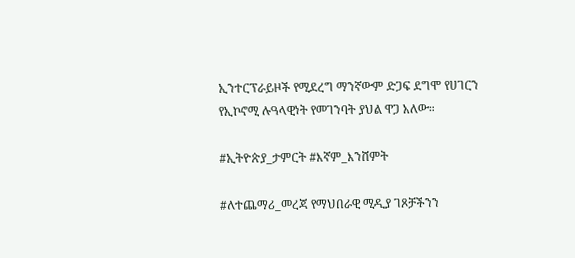ኢንተርፕራይዞች የሚደረግ ማንኛውም ድጋፍ ደግሞ የሀገርን የኢኮኖሚ ሉዓላዊነት የመገንባት ያህል ዋጋ አለው።

#ኢትዮጵያ_ታምርት #እኛም_እንሸምት

#ለተጨማሪ_መረጃ የማህበራዊ ሚዲያ ገጾቻችንን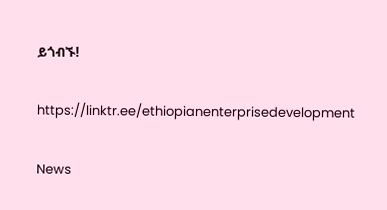ይጎብኙ!

https://linktr.ee/ethiopianenterprisedevelopment

News